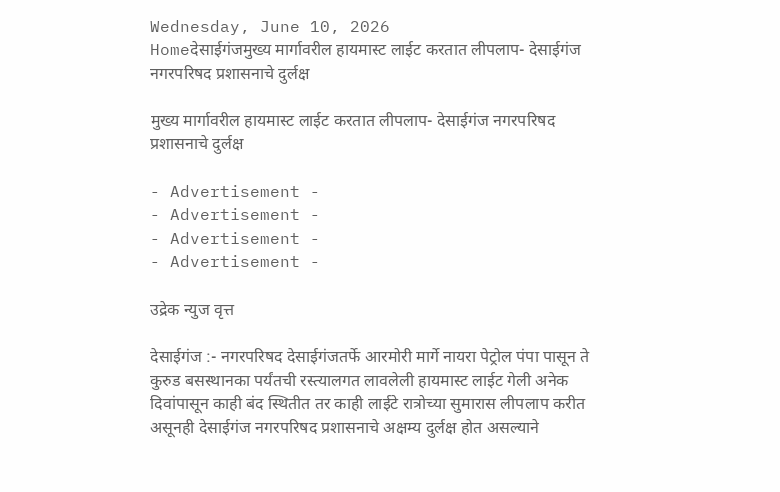Wednesday, June 10, 2026
Homeदेसाईगंजमुख्य मार्गावरील हायमास्ट लाईट करतात लीपलाप- देसाईगंज नगरपरिषद प्रशासनाचे दुर्लक्ष

मुख्य मार्गावरील हायमास्ट लाईट करतात लीपलाप- देसाईगंज नगरपरिषद प्रशासनाचे दुर्लक्ष

- Advertisement -
- Advertisement -
- Advertisement -
- Advertisement -

उद्रेक न्युज वृत्त

देसाईगंज :- नगरपरिषद देसाईगंजतर्फे आरमोरी मार्गे नायरा पेट्रोल पंपा पासून ते कुरुड बसस्थानका पर्यंतची रस्त्यालगत लावलेली हायमास्ट लाईट गेली अनेक दिवांपासून काही बंद स्थितीत तर काही लाईटे रात्रोच्या सुमारास लीपलाप करीत असूनही देसाईगंज नगरपरिषद प्रशासनाचे अक्षम्य दुर्लक्ष होत असल्याने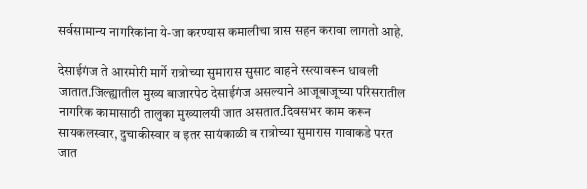सर्वसामान्य नागरिकांना ये-जा करण्यास कमालीचा त्रास सहन करावा लागतो आहे.

देसाईगंज ते आरमोरी मार्गे रात्रोच्या सुमारास सुसाट वाहने रस्त्यावरून धावली जातात.जिल्ह्यातील मुख्य बाजारपेठ देसाईगंज असल्याने आजूबाजूच्या परिसरातील नागरिक कामासाठी तालुका मुख्यालयी जात असतात.दिवसभर काम करून सायकलस्वार, दुचाकीस्वार व इतर सायंकाळी व रात्रोच्या सुमारास गावाकडे परत जात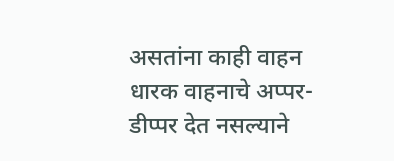असतांना काही वाहन धारक वाहनाचे अप्पर-डीप्पर देत नसल्याने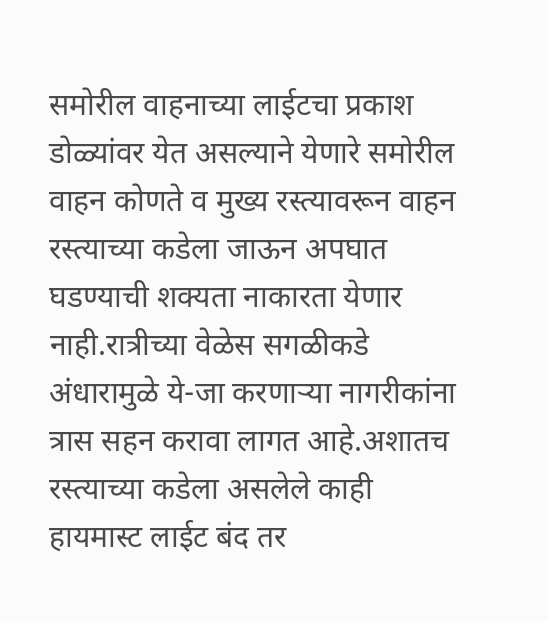समोरील वाहनाच्या लाईटचा प्रकाश डोळ्यांवर येत असल्याने येणारे समोरील वाहन कोणते व मुख्य रस्त्यावरून वाहन रस्त्याच्या कडेला जाऊन अपघात घडण्याची शक्यता नाकारता येणार नाही.रात्रीच्या वेळेस सगळीकडे अंधारामुळे ये-जा करणाऱ्या नागरीकांना त्रास सहन करावा लागत आहे.अशातच रस्त्याच्या कडेला असलेले काही हायमास्ट लाईट बंद तर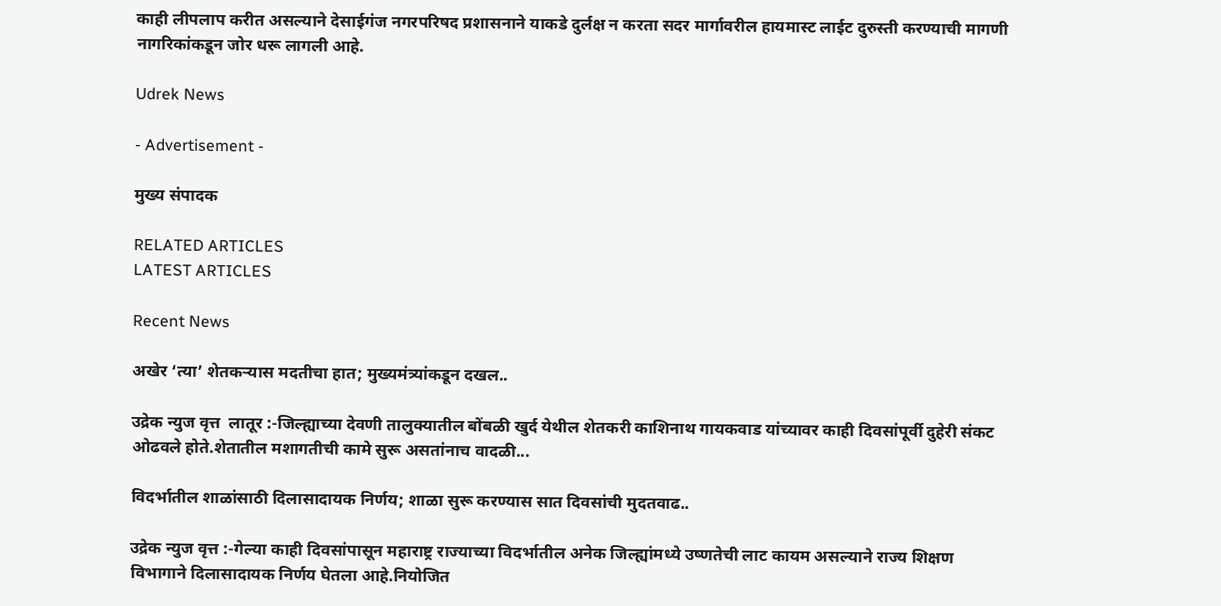काही लीपलाप करीत असल्याने देसाईगंज नगरपरिषद प्रशासनाने याकडे दुर्लक्ष न करता सदर मार्गावरील हायमास्ट लाईट दुरुस्ती करण्याची मागणी नागरिकांकडून जोर धरू लागली आहे.

Udrek News

- Advertisement -

मुख्य संपादक

RELATED ARTICLES
LATEST ARTICLES

Recent News

अखेर ‘त्या’ शेतकऱ्यास मदतीचा हात; मुख्यमंत्र्यांकडून दखल..

उद्रेक न्युज वृत्त  लातूर :-जिल्ह्याच्या देवणी तालुक्यातील बोंबळी खुर्द येथील शेतकरी काशिनाथ गायकवाड यांच्यावर काही दिवसांपूर्वी दुहेरी संकट ओढवले होते.शेतातील मशागतीची कामे सुरू असतांनाच वादळी...

विदर्भातील शाळांसाठी दिलासादायक निर्णय; शाळा सुरू करण्यास सात दिवसांची मुदतवाढ..

उद्रेक न्युज वृत्त :-गेल्या काही दिवसांपासून महाराष्ट्र राज्याच्या विदर्भातील अनेक जिल्ह्यांमध्ये उष्णतेची लाट कायम असल्याने राज्य शिक्षण विभागाने दिलासादायक निर्णय घेतला आहे.नियोजित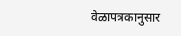वेळापत्रकानुसार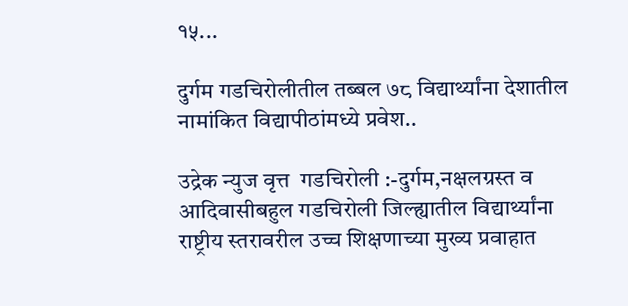१५...

दुर्गम गडचिरोलीतील तब्बल ७८ विद्यार्थ्यांना देशातील नामांकित विद्यापीठांमध्ये प्रवेश..

उद्रेक न्युज वृत्त  गडचिरोली :-दुर्गम,नक्षलग्रस्त व आदिवासीबहुल गडचिरोली जिल्ह्यातील विद्यार्थ्यांना राष्ट्रीय स्तरावरील उच्च शिक्षणाच्या मुख्य प्रवाहात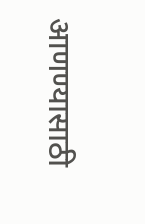आणण्यासाठी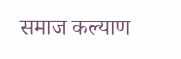समाज कल्याण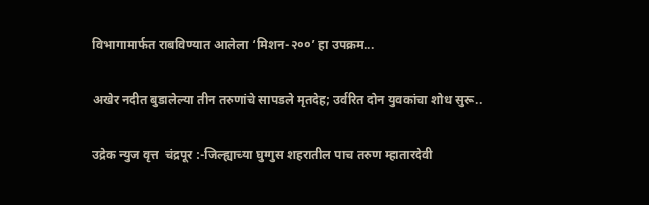विभागामार्फत राबविण्यात आलेला ‘मिशन-२००’ हा उपक्रम...

अखेर नदीत बुडालेल्या तीन तरुणांचे सापडले मृतदेह; उर्वरित दोन युवकांचा शोध सुरू..

उद्रेक न्युज वृत्त  चंद्रपूर :-जिल्ह्याच्या घुग्गुस शहरातील पाच तरुण म्हातारदेवी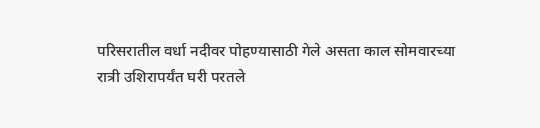परिसरातील वर्धा नदीवर पोहण्यासाठी गेले असता काल सोमवारच्या रात्री उशिरापर्यंत घरी परतले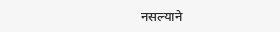नसल्याने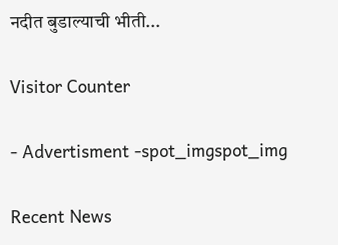नदीत बुडाल्याची भीती...

Visitor Counter

- Advertisment -spot_imgspot_img

Recent News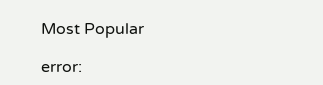Most Popular

error: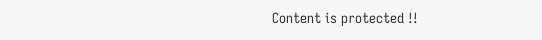Content is protected !!